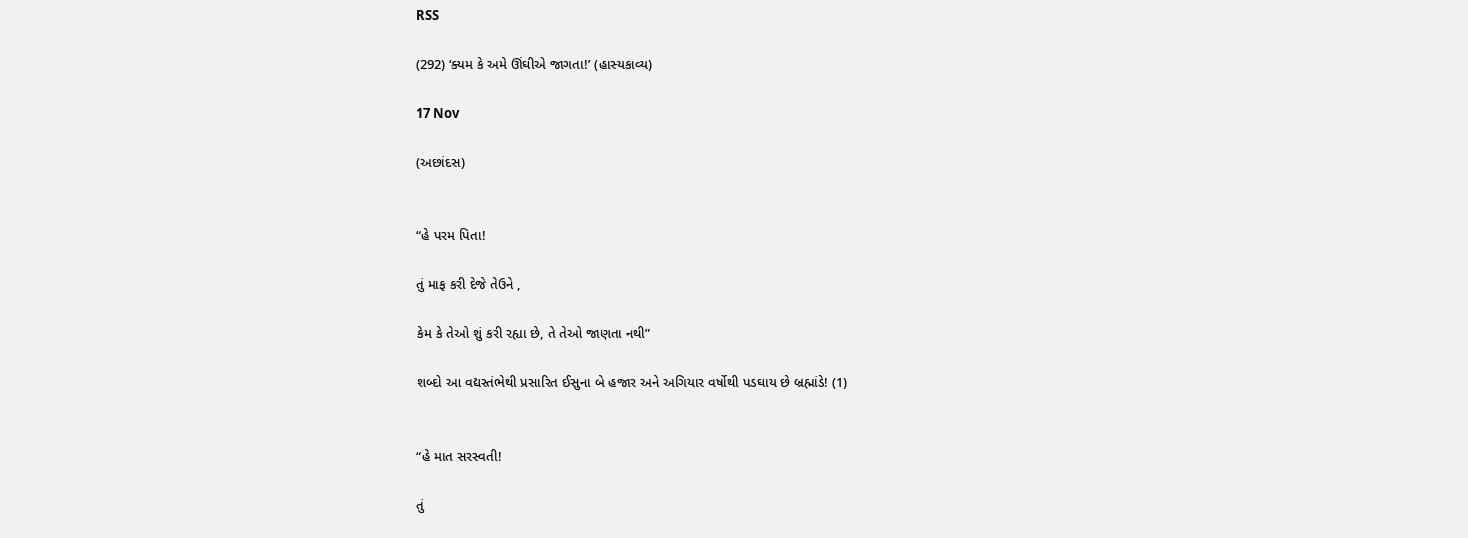RSS

(292) ‘ક્યમ કે અમે ઊંઘીએ જાગતા!’ (હાસ્યકાવ્ય)

17 Nov

(અછાંદસ)


“હે પરમ પિતા!

તું માફ કરી દેજે તેઉને ,

કેમ કે તેઓ શું કરી રહ્યા છે, તે તેઓ જાણતા નથી”

શબ્દો આ વદ્યસ્તંભેથી પ્રસારિત ઈસુના બે હજાર અને અગિયાર વર્ષોથી પડઘાય છે બ્રહ્માંડે! (1)


“હે માત સરસ્વતી!

તું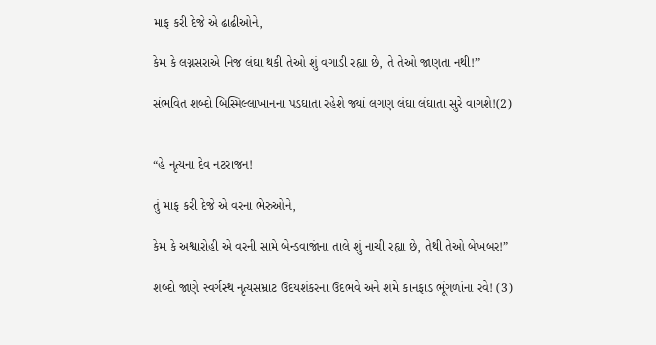માફ કરી દેજે એ ઢાઢીઓને,

કેમ કે લગ્નસરાએ નિજ લંઘા થકી તેઓ શું વગાડી રહ્યા છે, તે તેઓ જાણતા નથી!”

સંભવિત શબ્દો બિસ્મિલ્લાખાનના પડઘાતા રહેશે જ્યાં લગણ લંઘા લંઘાતા સુરે વાગશે!(2)


“હે નૃત્યના દેવ નટરાજન!

તું માફ કરી દેજે એ વરના ભેરુઓને,

કેમ કે અશ્વારોહી એ વરની સામે બેન્ડવાજાંના તાલે શું નાચી રહ્યા છે, તેથી તેઓ બેખબર!”

શબ્દો જાણે સ્વર્ગસ્થ નૃત્યસમ્રાટ ઉદયશંકરના ઉદભવે અને શમે કાનફાડ ભૂંગળાંના રવે! (3)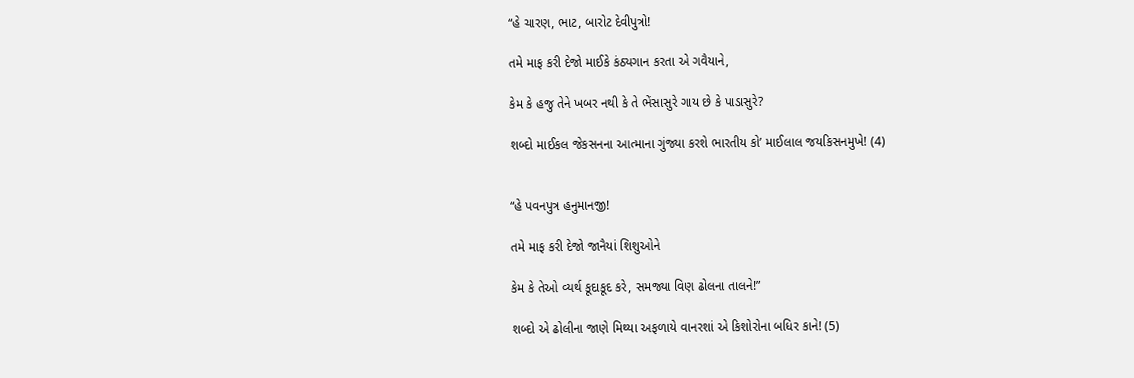“હે ચારણ, ભાટ, બારોટ દેવીપુત્રો!

તમે માફ કરી દેજો માઈકે કંઠ્યગાન કરતા એ ગવૈયાને,

કેમ કે હજુ તેને ખબર નથી કે તે ભેંસાસુરે ગાય છે કે પાડાસુરે?

શબ્દો માઈકલ જેકસનના આત્માના ગુંજ્યા કરશે ભારતીય કો’ માઈલાલ જયકિસનમુખે! (4)


“હે પવનપુત્ર હનુમાનજી!

તમે માફ કરી દેજો જાનૈયાં શિશુઓને

કેમ કે તેઓ વ્યર્થ કૂદાકૂદ કરે, સમજ્યા વિણ ઢોલના તાલને!”

શબ્દો એ ઢોલીના જાણે મિથ્યા અફળાયે વાનરશાં એ કિશોરોના બધિર કાને! (5)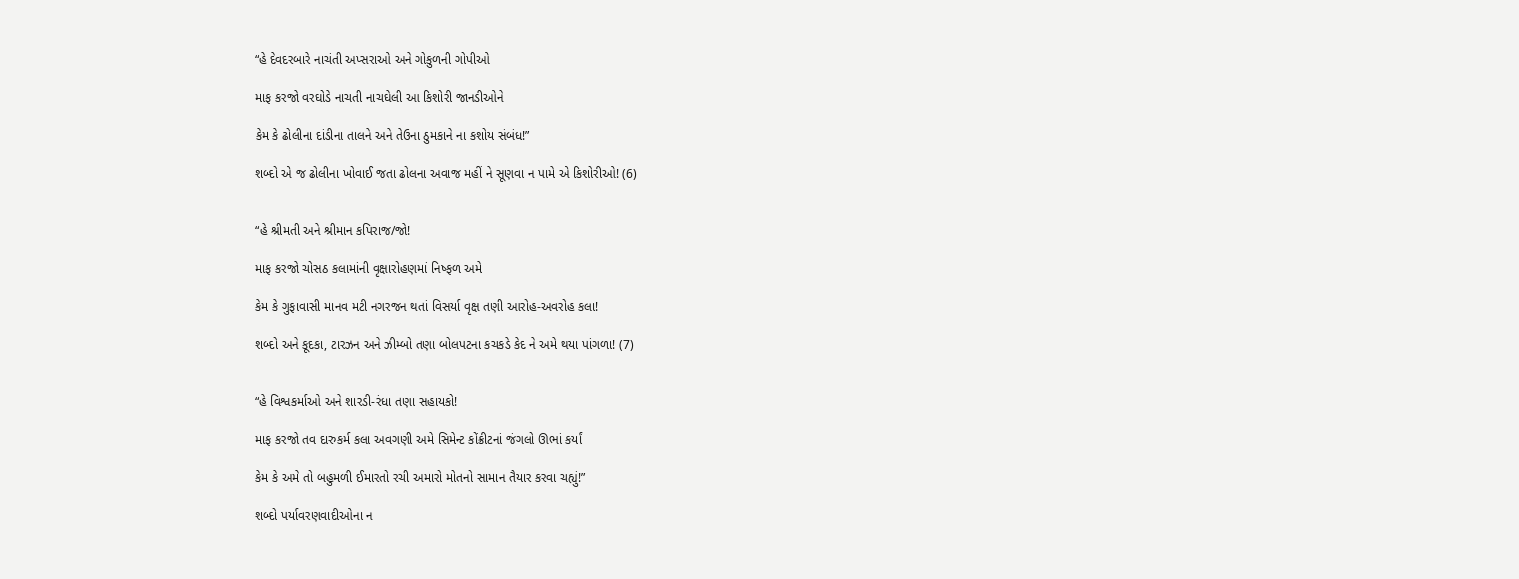“હે દેવદરબારે નાચંતી અપ્સરાઓ અને ગોકુળની ગોપીઓ

માફ કરજો વરઘોડે નાચતી નાચઘેલી આ કિશોરી જાનડીઓને

કેમ કે ઢોલીના દાંડીના તાલને અને તેઉના ઠુમકાને ના કશોય સંબંધ!”

શબ્દો એ જ ઢોલીના ખોવાઈ જતા ઢોલના અવાજ મહીં ને સૂણવા ન પામે એ કિશોરીઓ! (6)


“હે શ્રીમતી અને શ્રીમાન કપિરાજ/જો!

માફ કરજો ચોસઠ કલામાંની વૃક્ષારોહણમાં નિષ્ફળ અમે

કેમ કે ગુફાવાસી માનવ મટી નગરજન થતાં વિસર્યા વૃક્ષ તણી આરોહ-અવરોહ કલા!

શબ્દો અને કૂદકા, ટારઝન અને ઝીમ્બો તણા બોલપટના કચકડે કેદ ને અમે થયા પાંગળા! (7)


“હે વિશ્વકર્માઓ અને શારડી-રંધા તણા સહાયકો!

માફ કરજો તવ દારુકર્મ કલા અવગણી અમે સિમેન્ટ કોંક્રીટનાં જંગલો ઊભાં કર્યાં

કેમ કે અમે તો બહુમળી ઈમારતો રચી અમારો મોતનો સામાન તૈયાર કરવા ચહ્યું!”

શબ્દો પર્યાવરણવાદીઓના ન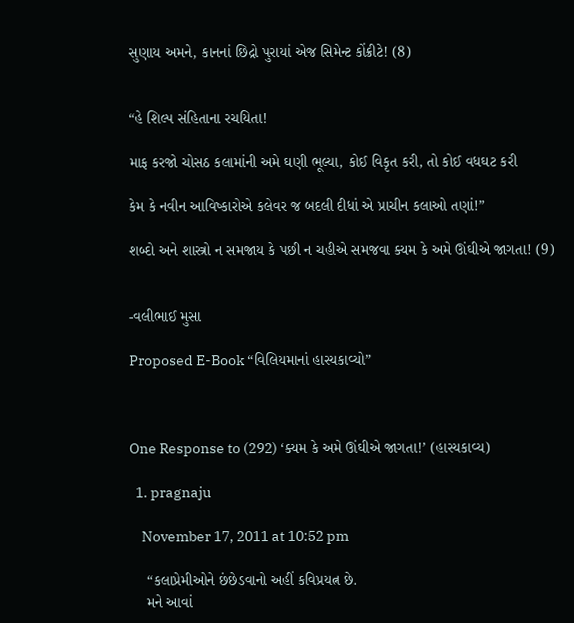સુણાય અમને, કાનનાં છિદ્રો પુરાયાં એજ સિમેન્ટ કોંક્રીટે! (8)


“હે શિલ્પ સંહિતાના રચયિતા!

માફ કરજો ચોસઠ કલામાંની અમે ઘણી ભૂલ્યા, કોઈ વિકૃત કરી, તો કોઈ વધઘટ કરી

કેમ કે નવીન આવિષ્કારોએ કલેવર જ બદલી દીધાં એ પ્રાચીન કલાઓ તણાં!”

શબ્દો અને શાસ્ત્રો ન સમજાય કે પછી ન ચહીએ સમજવા ક્યમ કે અમે ઊંઘીએ જાગતા! (9)


-વલીભાઈ મુસા

Proposed E-Book “વિલિયમાનાં હાસ્યકાવ્યો”



One Response to (292) ‘ક્યમ કે અમે ઊંઘીએ જાગતા!’ (હાસ્યકાવ્ય)

  1. pragnaju

    November 17, 2011 at 10:52 pm

    “કલાપ્રેમીઓને છંછેડવાનો અહીં કવિપ્રયત્ન છે.
    મને આવાં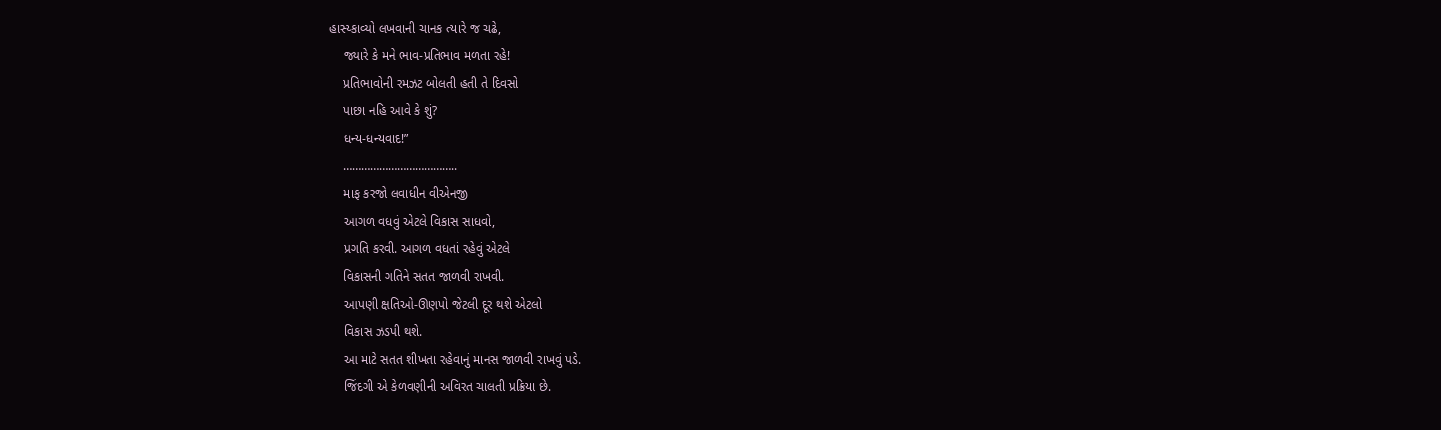હાસ્ય્કાવ્યો લખવાની ચાનક ત્યારે જ ચઢે,
    જ્યારે કે મને ભાવ-પ્રતિભાવ મળતા રહે!
    પ્રતિભાવોની રમઝટ બોલતી હતી તે દિવસો
    પાછા નહિ આવે કે શું?
    ધન્ય-ધન્યવાદ!”
    ………………………………..
    માફ કરજો લવાધીન વીએનજી
    આગળ વધવું એટલે વિકાસ સાધવો,
    પ્રગતિ કરવી. આગળ વધતાં રહેવું એટલે
    વિકાસની ગતિને સતત જાળવી રાખવી.
    આપણી ક્ષતિઓ-ઊણપો જેટલી દૂર થશે એટલો
    વિકાસ ઝડપી થશે.
    આ માટે સતત શીખતા રહેવાનું માનસ જાળવી રાખવું પડે.
    જિંદગી એ કેળવણીની અવિરત ચાલતી પ્રક્રિયા છે.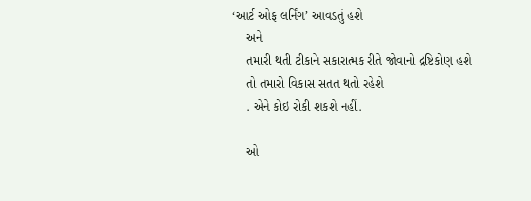‘આર્ટ ઓફ લર્નિંગ’ આવડતું હશે
    અને
    તમારી થતી ટીકાને સકારાત્મક રીતે જોવાનો દ્રષ્ટિકોણ હશે
    તો તમારો વિકાસ સતત થતો રહેશે
    . એને કોઇ રોકી શકશે નહીં.

    ઓ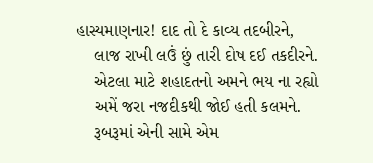હાસ્યમાણનાર! દાદ તો દે કાવ્ય તદબીરને,
    લાજ રાખી લઉં છું તારી દોષ દઈ તકદીરને.
    એટલા માટે શહાદતનો અમને ભય ના રહ્યો
    અમેં જરા નજદીકથી જોઈ હતી કલમને.
    રૂબરૂમાં એની સામે એમ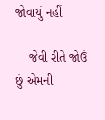જોવાયું નહીં

    જેવી રીતે જોઉં છું એમની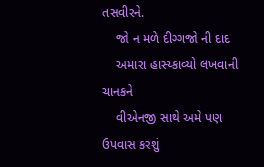તસવીરને.
    જો ન મળે દીગ્ગજો ની દાદ
    અમારા હાસ્ય્કાવ્યો લખવાની ચાનકને
    વીએનજી સાથે અમે પણ ઉપવાસ કરશું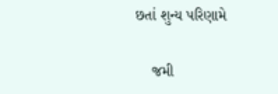છતાં શુન્ય પરિણામે

    જમી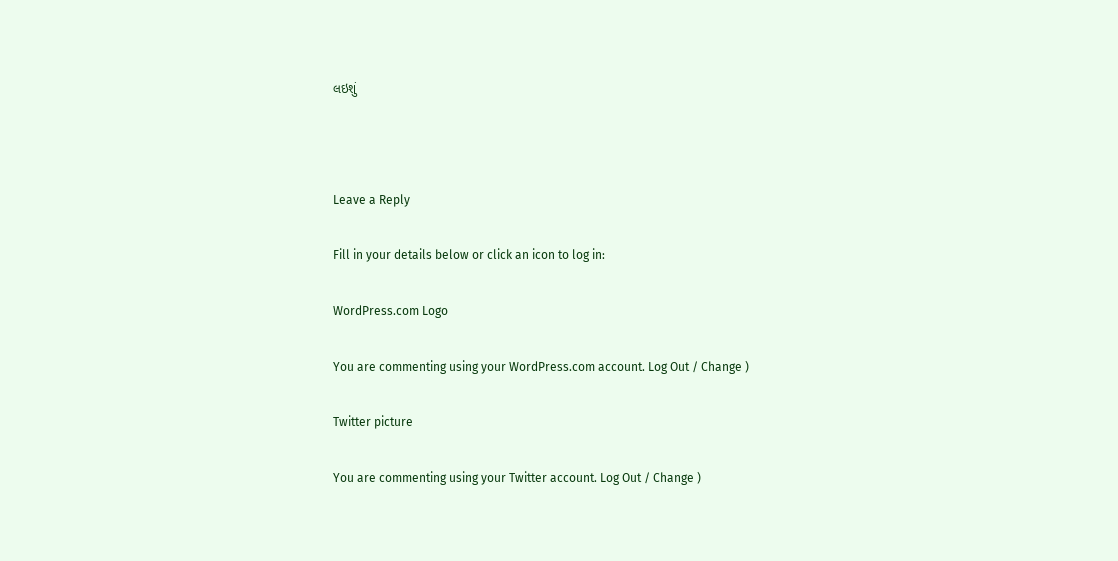લઇશું



Leave a Reply

Fill in your details below or click an icon to log in:

WordPress.com Logo

You are commenting using your WordPress.com account. Log Out / Change )

Twitter picture

You are commenting using your Twitter account. Log Out / Change )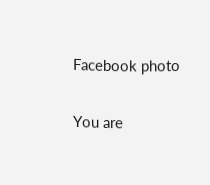Facebook photo

You are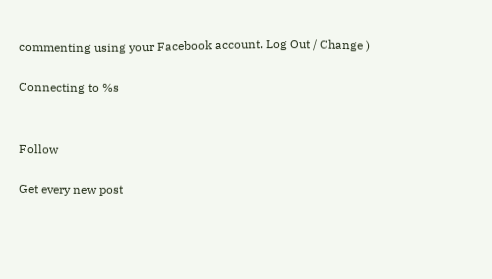commenting using your Facebook account. Log Out / Change )

Connecting to %s


Follow

Get every new post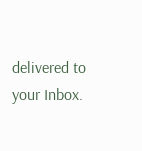delivered to your Inbox.